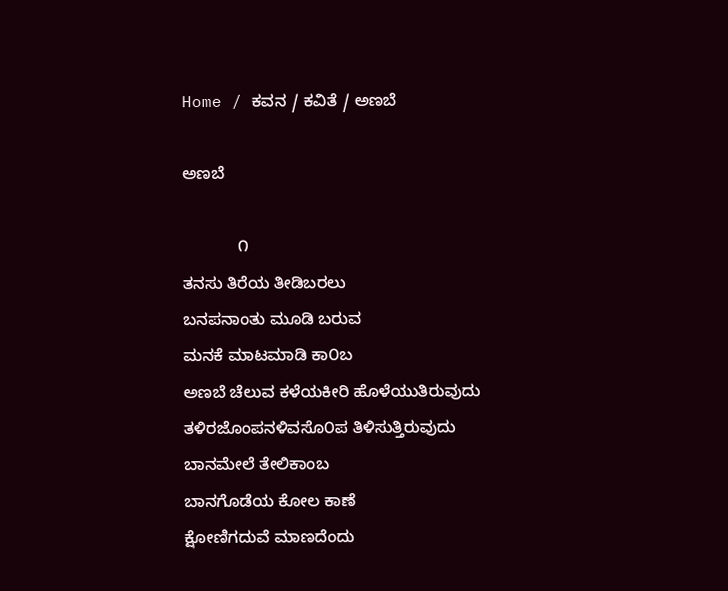Home / ಕವನ / ಕವಿತೆ / ಅಣಬೆ

ಅಣಬೆ

            ೧
ತನಸು ತಿರೆಯ ತೀಡಿಬರಲು
ಬನಪನಾಂತು ಮೂಡಿ ಬರುವ
ಮನಕೆ ಮಾಟಮಾಡಿ ಕಾ೦ಬ
ಅಣಬೆ ಚೆಲುವ ಕಳೆಯಕೀರಿ ಹೊಳೆಯುತಿರುವುದು
ತಳಿರಜೊಂಪನಳಿವಸೊ೦ಪ ತಿಳಿಸುತ್ತಿರುವುದು
ಬಾನಮೇಲೆ ತೇಲಿಕಾಂಬ
ಬಾನಗೊಡೆಯ ಕೋಲ ಕಾಣೆ
ಕ್ಷೋಣಿಗದುವೆ ಮಾಣದೆಂದು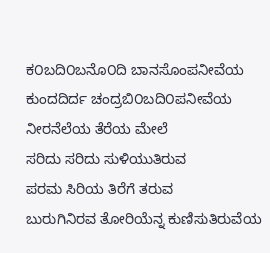ಕ೦ಬದಿ೦ಬನೊ೦ದಿ ಬಾನಸೊಂಪನೀವೆಯ
ಕುಂದದಿರ್ದ ಚಂದ್ರಬಿ೦ಬದಿ೦ಪನೀವೆಯ
ನೀರನೆಲೆಯ ತೆರೆಯ ಮೇಲೆ
ಸರಿದು ಸರಿದು ಸುಳಿಯುತಿರುವ
ಪರಮ ಸಿರಿಯ ತಿರೆಗೆ ತರುವ
ಬುರುಗಿನಿರವ ತೋರಿಯೆನ್ನ ಕುಣಿಸುತಿರುವೆಯ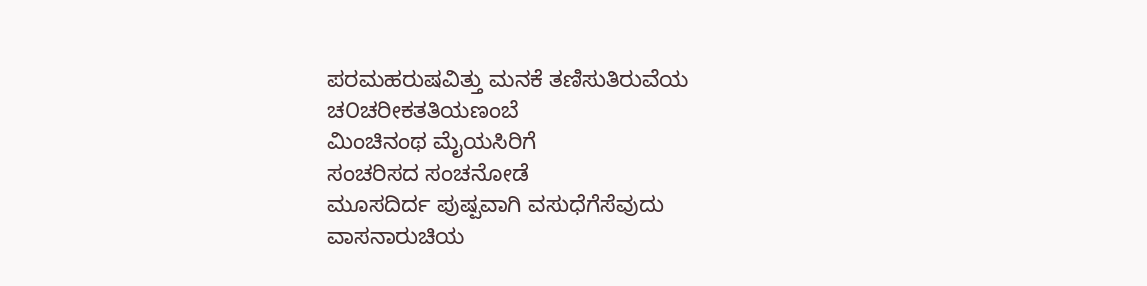ಪರಮಹರುಷವಿತ್ತು ಮನಕೆ ತಣಿಸುತಿರುವೆಯ
ಚ೦ಚರೀಕತತಿಯಣಂಬೆ
ಮಿಂಚಿನಂಥ ಮೈಯಸಿರಿಗೆ
ಸಂಚರಿಸದ ಸಂಚನೋಡೆ
ಮೂಸದಿರ್ದ ಪುಷ್ಪವಾಗಿ ವಸುಧೆಗೆಸೆವುದು
ವಾಸನಾರುಚಿಯ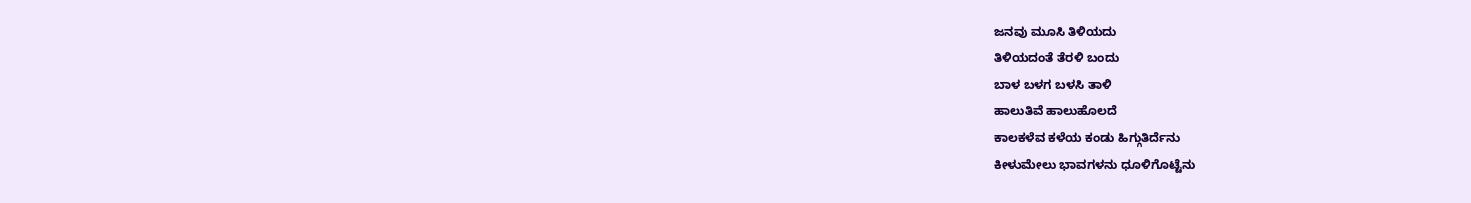ಜನವು ಮೂಸಿ ತಿಳಿಯದು
ತಿಳಿಯದಂತೆ ತೆರಳಿ ಬಂದು
ಬಾಳ ಬಳಗ ಬಳಸಿ ತಾಳಿ
ಹಾಲುತಿವೆ ಹಾಲುಹೊಲದೆ
ಕಾಲಕಳೆವ ಕಳೆಯ ಕಂಡು ಹಿಗ್ಗುತಿರ್ದೆನು
ಕೀಳುಮೇಲು ಭಾವಗಳನು ಧೂಳಿಗೊಟ್ಟೆನು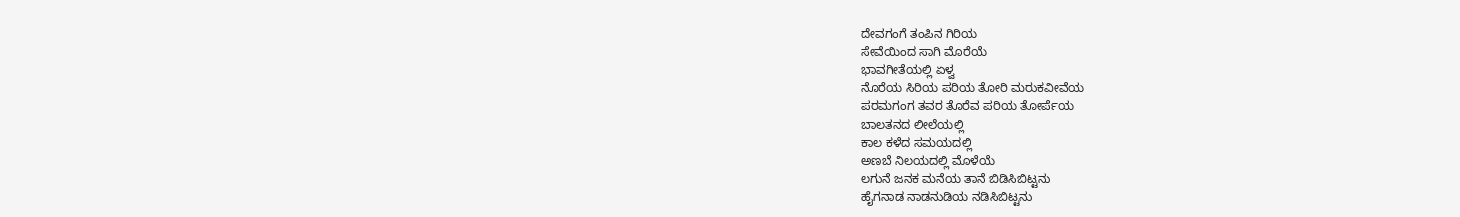ದೇವಗಂಗೆ ತಂಪಿನ ಗಿರಿಯ
ಸೇವೆಯಿಂದ ಸಾಗಿ ಮೊರೆಯೆ
ಭಾವಗೀತೆಯಲ್ಲಿ ಏಳ್ವ
ನೊರೆಯ ಸಿರಿಯ ಪರಿಯ ತೋರಿ ಮರುಕವೀವೆಯ
ಪರಮಗಂಗ ತವರ ತೊರೆವ ಪರಿಯ ತೋರ್ಪೆಯ
ಬಾಲತನದ ಲೀಲೆಯಲ್ಲಿ
ಕಾಲ ಕಳೆದ ಸಮಯದಲ್ಲಿ
ಅಣಬೆ ನಿಲಯದಲ್ಲಿ ಮೊಳೆಯೆ
ಲಗುನೆ ಜನಕ ಮನೆಯ ತಾನೆ ಬಿಡಿಸಿಬಿಟ್ಟನು
ಹೈಗನಾಡ ನಾಡನುಡಿಯ ನಡಿಸಿಬಿಟ್ಟನು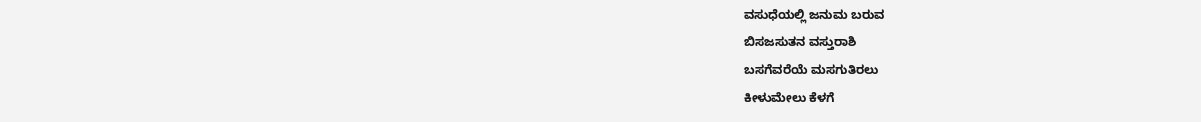ವಸುಧೆಯಲ್ಲಿ ಜನುಮ ಬರುವ
ಬಿಸಜಸುತನ ವಸ್ತುರಾಶಿ
ಬಸಗೆವರೆಯೆ ಮಸಗುತಿರಲು
ಕೀಳುಮೇಲು ಕೆಳಗೆ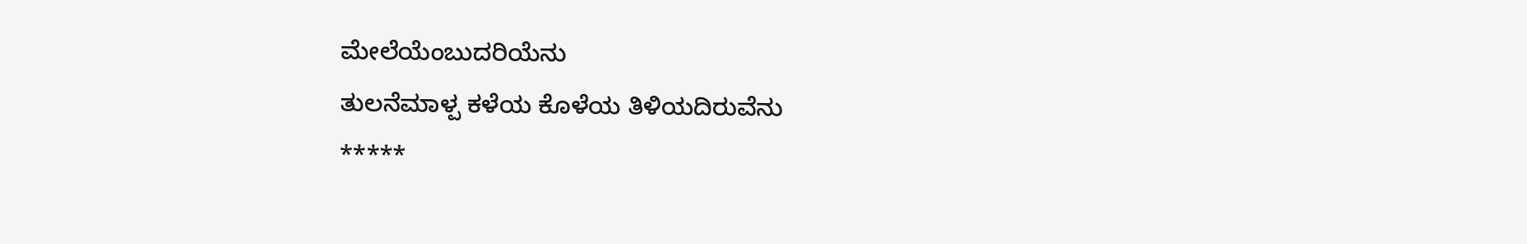ಮೇಲೆಯೆಂಬುದರಿಯೆನು
ತುಲನೆಮಾಳ್ಪ ಕಳೆಯ ಕೊಳೆಯ ತಿಳಿಯದಿರುವೆನು
*****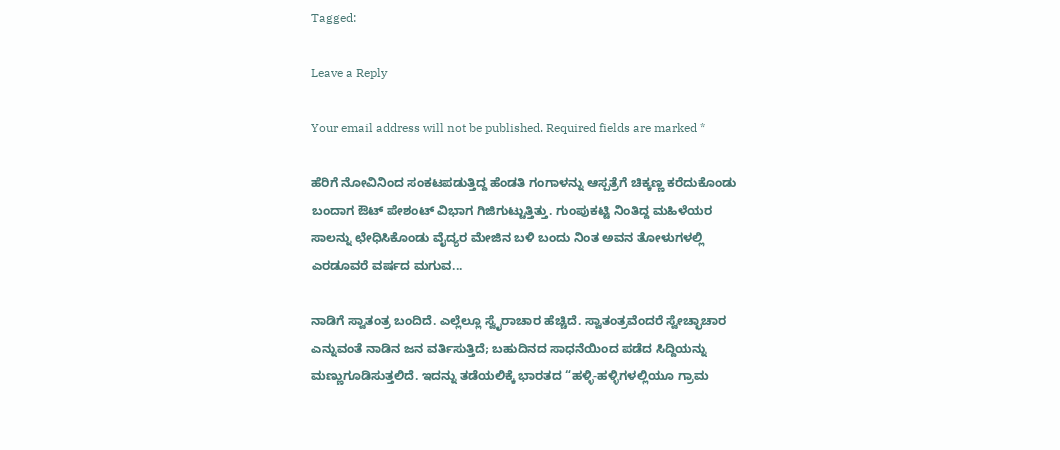Tagged:

Leave a Reply

Your email address will not be published. Required fields are marked *

ಹೆರಿಗೆ ನೋವಿನಿಂದ ಸಂಕಟಪಡುತ್ತಿದ್ದ ಹೆಂಡತಿ ಗಂಗಾಳನ್ನು ಆಸ್ಪತ್ರೆಗೆ ಚಿಕ್ಕಣ್ಣ ಕರೆದುಕೊಂಡು ಬಂದಾಗ ಔಟ್ ಪೇಶಂಟ್ ವಿಭಾಗ ಗಿಜಿಗುಟ್ಟುತ್ತಿತ್ತು. ಗುಂಪುಕಟ್ಟಿ ನಿಂತಿದ್ದ ಮಹಿಳೆಯರ ಸಾಲನ್ನು ಛೇಧಿಸಿಕೊಂಡು ವೈದ್ಯರ ಮೇಜಿನ ಬಳಿ ಬಂದು ನಿಂತ ಅವನ ತೋಳುಗಳಲ್ಲಿ ಎರಡೂವರೆ ವರ್ಷದ ಮಗುವ...

ನಾಡಿಗೆ ಸ್ವಾತಂತ್ರ ಬಂದಿದೆ. ಎಲ್ಲೆಲ್ಲೂ ಸ್ವೈರಾಚಾರ ಹೆಚ್ಚಿದೆ. ಸ್ವಾತಂತ್ರವೆಂದರೆ ಸ್ವೇಚ್ಛಾಚಾರ ಎನ್ನುವಂತೆ ನಾಡಿನ ಜನ ವರ್ತಿಸುತ್ತಿದೆ; ಬಹುದಿನದ ಸಾಧನೆಯಿಂದ ಪಡೆದ ಸಿದ್ದಿಯನ್ನು ಮಣ್ಣುಗೂಡಿಸುತ್ತಲಿದೆ. ಇದನ್ನು ತಡೆಯಲಿಕ್ಕೆ ಭಾರತದ “ಹಳ್ಳಿ-ಹಳ್ಳಿಗಳಲ್ಲಿಯೂ ಗ್ರಾಮ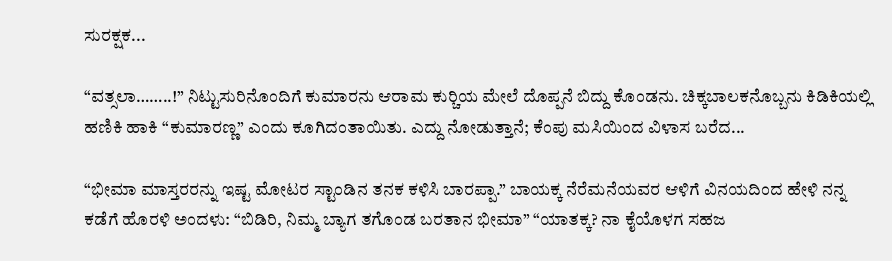ಸುರಕ್ಷಕ...

“ವತ್ಸಲಾ……..!” ನಿಟ್ಟುಸುರಿನೊಂದಿಗೆ ಕುಮಾರನು ಆರಾಮ ಕುರ್‍ಚಿಯ ಮೇಲೆ ದೊಪ್ಪನೆ ಬಿದ್ದು ಕೊಂಡನು. ಚಿಕ್ಕಬಾಲಕನೊಬ್ಬನು ಕಿಡಿಕಿಯಲ್ಲಿ ಹಣಿಕಿ ಹಾಕಿ “ಕುಮಾರಣ್ಣ” ಎಂದು ಕೂಗಿದಂತಾಯಿತು. ಎದ್ದು ನೋಡುತ್ತಾನೆ; ಕೆಂಪು ಮಸಿಯಿಂದ ವಿಳಾಸ ಬರೆದ...

“ಭೀಮಾ ಮಾಸ್ತರರನ್ನು ಇಷ್ಟ ಮೋಟರ ಸ್ಟಾಂಡಿನ ತನಕ ಕಳಿಸಿ ಬಾರಪ್ಪಾ.” ಬಾಯಕ್ಕ ನೆರೆಮನೆಯವರ ಆಳಿಗೆ ವಿನಯದಿಂದ ಹೇಳಿ ನನ್ನ ಕಡೆಗೆ ಹೊರಳಿ ಅಂದಳು: “ಬಿಡಿರಿ, ನಿಮ್ಮ ಬ್ಯಾಗ ತಗೊಂಡ ಬರತಾನ ಭೀಮಾ” “ಯಾತಕ್ಕ? ನಾ ಕೈಯೊಳಗ ಸಹಜ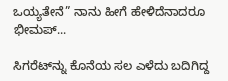ಒಯ್ಯತೇನೆ” ನಾನು ಹೀಗೆ ಹೇಳಿದೆನಾದರೂ ಭೀಮಪ್...

ಸಿಗರೆಟ್‌ನ್ನು ಕೊನೆಯ ಸಲ ಎಳೆದು ಬದಿಗಿದ್ದ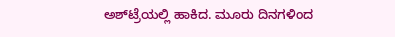ಅಶ್‌ಟ್ರೆಯಲ್ಲಿ ಹಾಕಿದ. ಮೂರು ದಿನಗಳಿಂದ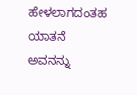ಹೇಳಲಾಗದಂತಹ ಯಾತನೆ ಅವನನ್ನು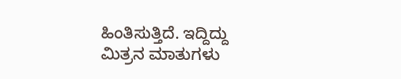ಹಿಂತಿಸುತ್ತಿದೆ. ಇದ್ದಿದ್ದು ಮಿತ್ರನ ಮಾತುಗಳು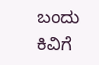ಬಂದು ಕಿವಿಗೆ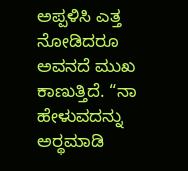ಅಪ್ಪಳಿಸಿ ಎತ್ತ ನೋಡಿದರೂ ಅವನದೆ ಮುಖ ಕಾಣುತ್ತಿದೆ. “ನಾ ಹೇಳುವದನ್ನು ಅರ್‍ಥಮಾಡಿ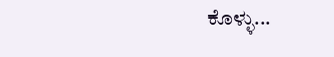ಕೊಳ್ಳು...